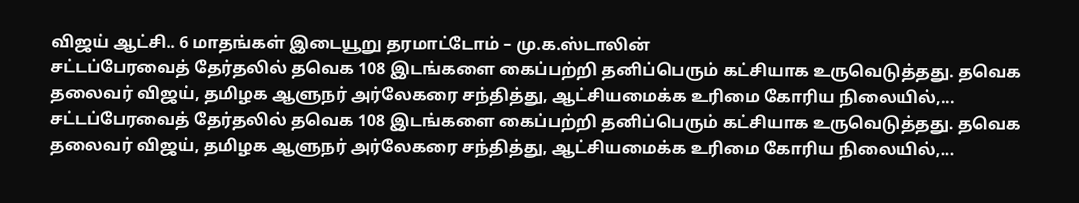விஜய் ஆட்சி.. 6 மாதங்கள் இடையூறு தரமாட்டோம் – மு.க.ஸ்டாலின்
சட்டப்பேரவைத் தேர்தலில் தவெக 108 இடங்களை கைப்பற்றி தனிப்பெரும் கட்சியாக உருவெடுத்தது. தவெக தலைவர் விஜய், தமிழக ஆளுநர் அர்லேகரை சந்தித்து, ஆட்சியமைக்க உரிமை கோரிய நிலையில்,...
சட்டப்பேரவைத் தேர்தலில் தவெக 108 இடங்களை கைப்பற்றி தனிப்பெரும் கட்சியாக உருவெடுத்தது. தவெக தலைவர் விஜய், தமிழக ஆளுநர் அர்லேகரை சந்தித்து, ஆட்சியமைக்க உரிமை கோரிய நிலையில்,...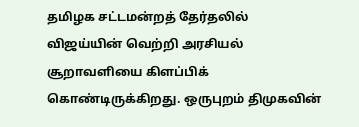தமிழக சட்டமன்றத் தேர்தலில் விஜய்யின் வெற்றி அரசியல் சூறாவளியை கிளப்பிக் கொண்டிருக்கிறது. ஒருபுறம் திமுகவின்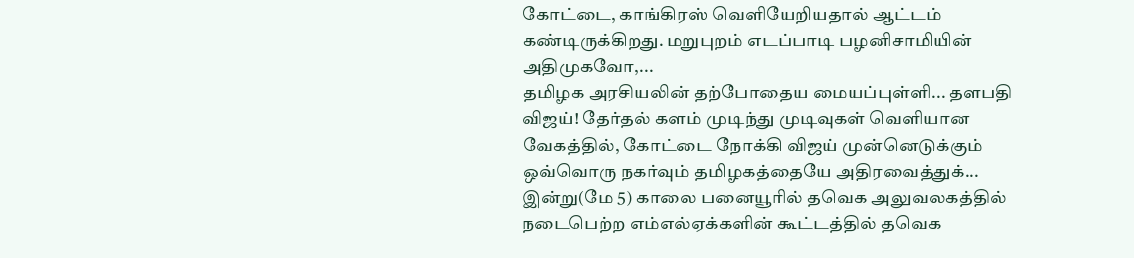கோட்டை, காங்கிரஸ் வெளியேறியதால் ஆட்டம் கண்டிருக்கிறது. மறுபுறம் எடப்பாடி பழனிசாமியின் அதிமுகவோ,...
தமிழக அரசியலின் தற்போதைய மையப்புள்ளி... தளபதி விஜய்! தேர்தல் களம் முடிந்து முடிவுகள் வெளியான வேகத்தில், கோட்டை நோக்கி விஜய் முன்னெடுக்கும் ஒவ்வொரு நகர்வும் தமிழகத்தையே அதிரவைத்துக்...
இன்று(மே 5) காலை பனையூரில் தவெக அலுவலகத்தில் நடைபெற்ற எம்எல்ஏக்களின் கூட்டத்தில் தவெக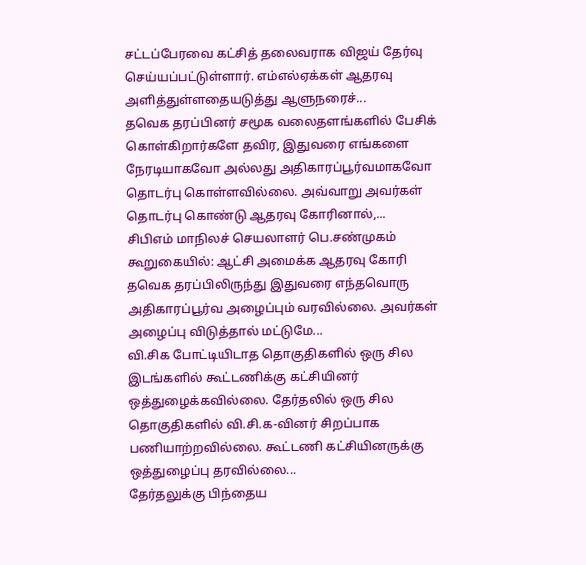சட்டப்பேரவை கட்சித் தலைவராக விஜய் தேர்வு செய்யப்பட்டுள்ளார். எம்எல்ஏக்கள் ஆதரவு அளித்துள்ளதையடுத்து ஆளுநரைச்...
தவெக தரப்பினர் சமூக வலைதளங்களில் பேசிக் கொள்கிறார்களே தவிர, இதுவரை எங்களை நேரடியாகவோ அல்லது அதிகாரப்பூர்வமாகவோ தொடர்பு கொள்ளவில்லை. அவ்வாறு அவர்கள் தொடர்பு கொண்டு ஆதரவு கோரினால்,...
சிபிஎம் மாநிலச் செயலாளர் பெ.சண்முகம் கூறுகையில்: ஆட்சி அமைக்க ஆதரவு கோரி தவெக தரப்பிலிருந்து இதுவரை எந்தவொரு அதிகாரப்பூர்வ அழைப்பும் வரவில்லை. அவர்கள் அழைப்பு விடுத்தால் மட்டுமே...
வி.சிக போட்டியிடாத தொகுதிகளில் ஒரு சில இடங்களில் கூட்டணிக்கு கட்சியினர் ஒத்துழைக்கவில்லை. தேர்தலில் ஒரு சில தொகுதிகளில் வி.சி.க-வினர் சிறப்பாக பணியாற்றவில்லை. கூட்டணி கட்சியினருக்கு ஒத்துழைப்பு தரவில்லை...
தேர்தலுக்கு பிந்தைய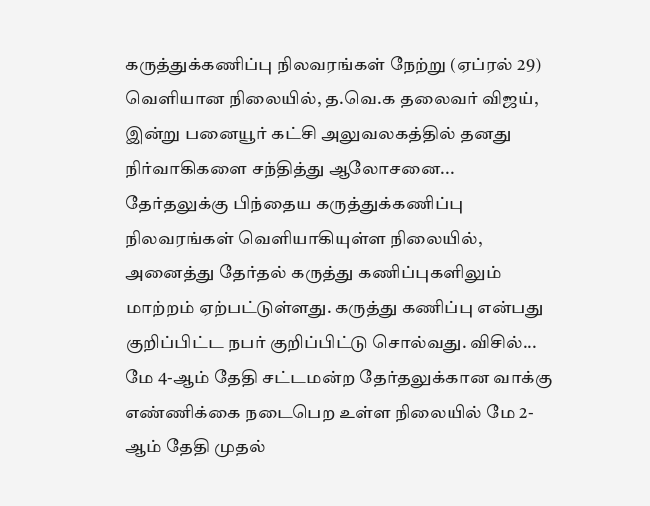கருத்துக்கணிப்பு நிலவரங்கள் நேற்று (ஏப்ரல் 29) வெளியான நிலையில், த.வெ.க தலைவர் விஜய், இன்று பனையூர் கட்சி அலுவலகத்தில் தனது நிர்வாகிகளை சந்தித்து ஆலோசனை...
தேர்தலுக்கு பிந்தைய கருத்துக்கணிப்பு நிலவரங்கள் வெளியாகியுள்ள நிலையில், அனைத்து தேர்தல் கருத்து கணிப்புகளிலும் மாற்றம் ஏற்பட்டுள்ளது. கருத்து கணிப்பு என்பது குறிப்பிட்ட நபர் குறிப்பிட்டு சொல்வது. விசில்...
மே 4-ஆம் தேதி சட்டமன்ற தேர்தலுக்கான வாக்கு எண்ணிக்கை நடைபெற உள்ள நிலையில் மே 2-ஆம் தேதி முதல்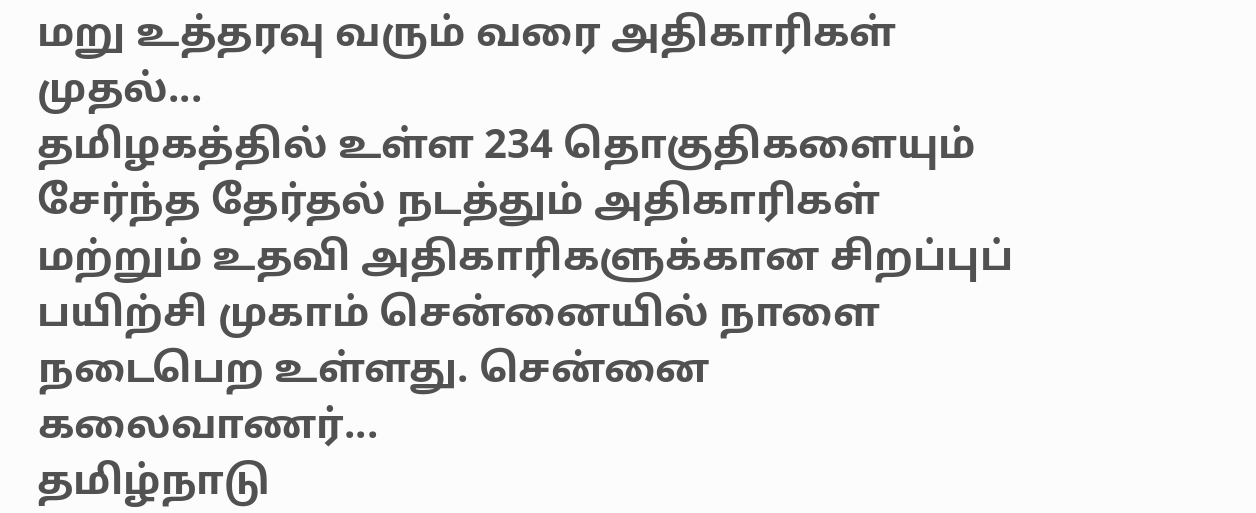மறு உத்தரவு வரும் வரை அதிகாரிகள் முதல்...
தமிழகத்தில் உள்ள 234 தொகுதிகளையும் சேர்ந்த தேர்தல் நடத்தும் அதிகாரிகள் மற்றும் உதவி அதிகாரிகளுக்கான சிறப்புப் பயிற்சி முகாம் சென்னையில் நாளை நடைபெற உள்ளது. சென்னை கலைவாணர்...
தமிழ்நாடு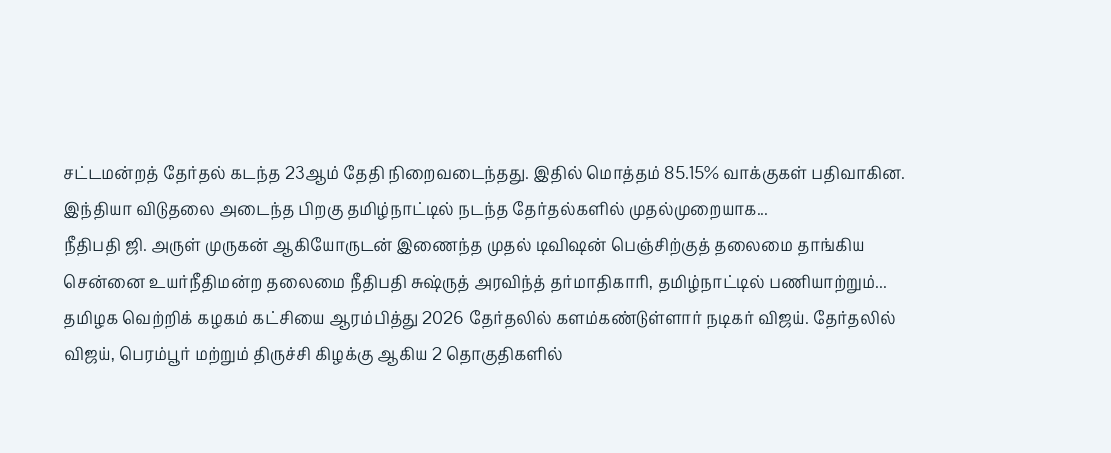சட்டமன்றத் தேர்தல் கடந்த 23ஆம் தேதி நிறைவடைந்தது. இதில் மொத்தம் 85.15% வாக்குகள் பதிவாகின. இந்தியா விடுதலை அடைந்த பிறகு தமிழ்நாட்டில் நடந்த தேர்தல்களில் முதல்முறையாக...
நீதிபதி ஜி. அருள் முருகன் ஆகியோருடன் இணைந்த முதல் டிவிஷன் பெஞ்சிற்குத் தலைமை தாங்கிய சென்னை உயர்நீதிமன்ற தலைமை நீதிபதி சுஷ்ருத் அரவிந்த் தர்மாதிகாரி, தமிழ்நாட்டில் பணியாற்றும்...
தமிழக வெற்றிக் கழகம் கட்சியை ஆரம்பித்து 2026 தேர்தலில் களம்கண்டுள்ளார் நடிகர் விஜய். தேர்தலில் விஜய், பெரம்பூர் மற்றும் திருச்சி கிழக்கு ஆகிய 2 தொகுதிகளில்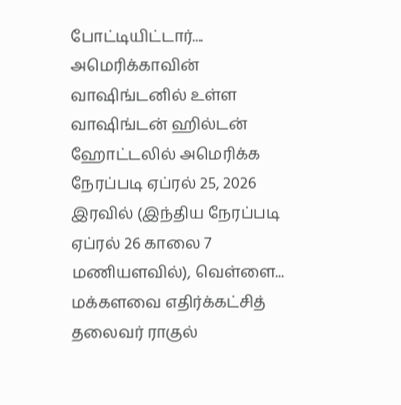போட்டியிட்டார்....
அமெரிக்காவின் வாஷிங்டனில் உள்ள வாஷிங்டன் ஹில்டன் ஹோட்டலில் அமெரிக்க நேரப்படி ஏப்ரல் 25, 2026 இரவில் (இந்திய நேரப்படி ஏப்ரல் 26 காலை 7 மணியளவில்), வெள்ளை...
மக்களவை எதிர்க்கட்சித் தலைவர் ராகுல்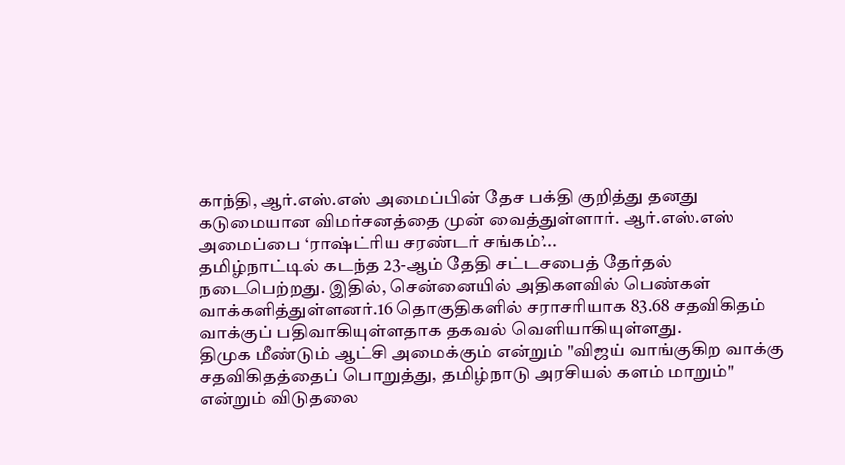காந்தி, ஆர்.எஸ்.எஸ் அமைப்பின் தேச பக்தி குறித்து தனது கடுமையான விமர்சனத்தை முன் வைத்துள்ளார். ஆர்.எஸ்.எஸ் அமைப்பை ‘ராஷ்ட்ரிய சரண்டர் சங்கம்’...
தமிழ்நாட்டில் கடந்த 23-ஆம் தேதி சட்டசபைத் தேர்தல் நடைபெற்றது. இதில், சென்னையில் அதிகளவில் பெண்கள் வாக்களித்துள்ளனர்.16 தொகுதிகளில் சராசரியாக 83.68 சதவிகிதம் வாக்குப் பதிவாகியுள்ளதாக தகவல் வெளியாகியுள்ளது.
திமுக மீண்டும் ஆட்சி அமைக்கும் என்றும் "விஜய் வாங்குகிற வாக்கு சதவிகிதத்தைப் பொறுத்து, தமிழ்நாடு அரசியல் களம் மாறும்" என்றும் விடுதலை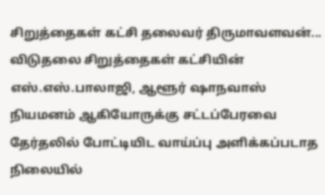சிறுத்தைகள் கட்சி தலைவர் திருமாவளவன்...
விடுதலை சிறுத்தைகள் கட்சியின் எஸ்.எஸ்.பாலாஜி, ஆளூர் ஷாநவாஸ் நியமனம் ஆகியோருக்கு சட்டப்பேரவை தேர்தலில் போட்டியிட வாய்ப்பு அளிக்கப்படாத நிலையில்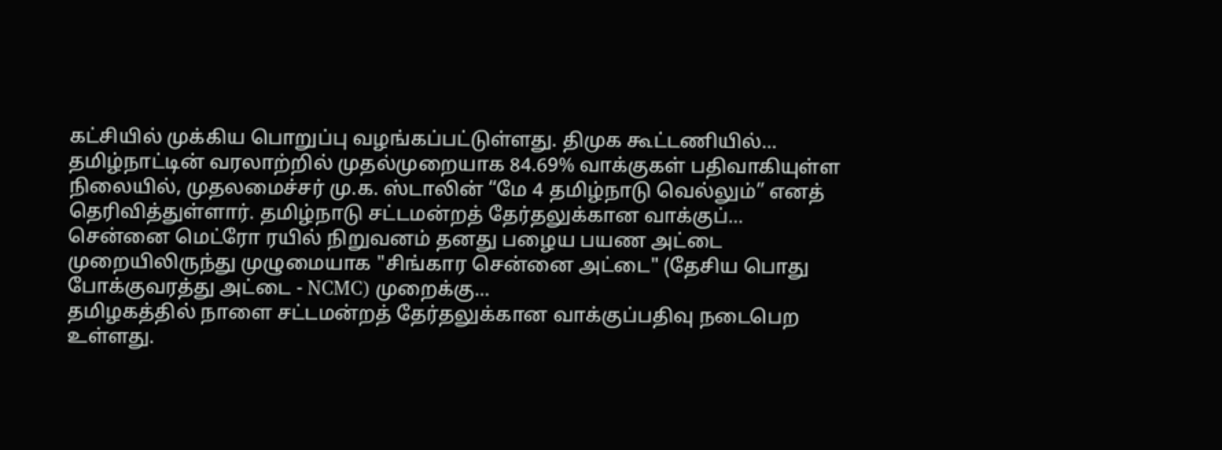கட்சியில் முக்கிய பொறுப்பு வழங்கப்பட்டுள்ளது. திமுக கூட்டணியில்...
தமிழ்நாட்டின் வரலாற்றில் முதல்முறையாக 84.69% வாக்குகள் பதிவாகியுள்ள நிலையில், முதலமைச்சர் மு.க. ஸ்டாலின் “மே 4 தமிழ்நாடு வெல்லும்” எனத் தெரிவித்துள்ளார். தமிழ்நாடு சட்டமன்றத் தேர்தலுக்கான வாக்குப்...
சென்னை மெட்ரோ ரயில் நிறுவனம் தனது பழைய பயண அட்டை முறையிலிருந்து முழுமையாக "சிங்கார சென்னை அட்டை" (தேசிய பொது போக்குவரத்து அட்டை - NCMC) முறைக்கு...
தமிழகத்தில் நாளை சட்டமன்றத் தேர்தலுக்கான வாக்குப்பதிவு நடைபெற உள்ளது.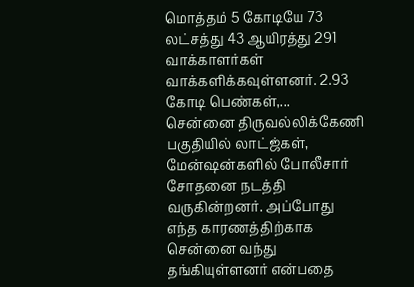மொத்தம் 5 கோடியே 73 லட்சத்து 43 ஆயிரத்து 291 வாக்காளர்கள் வாக்களிக்கவுள்ளனர். 2.93 கோடி பெண்கள்,...
சென்னை திருவல்லிக்கேணி பகுதியில் லாட்ஜ்கள், மேன்ஷன்களில் போலீசார் சோதனை நடத்தி வருகின்றனர். அப்போது எந்த காரணத்திற்காக சென்னை வந்து தங்கியுள்ளனர் என்பதை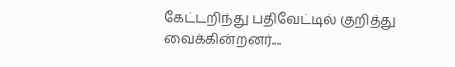கேட்டறிந்து பதிவேட்டில் குறித்து வைக்கின்றனர்....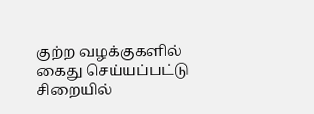குற்ற வழக்குகளில் கைது செய்யப்பட்டு சிறையில்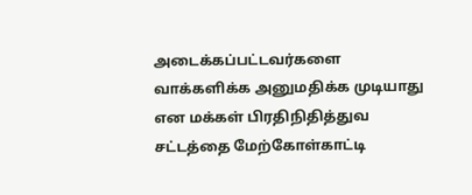அடைக்கப்பட்டவர்களை வாக்களிக்க அனுமதிக்க முடியாது என மக்கள் பிரதிநிதித்துவ சட்டத்தை மேற்கோள்காட்டி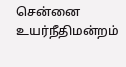சென்னை உயர்நீதிமன்றம்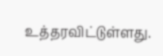உத்தரவிட்டுள்ளது.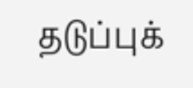தடுப்புக்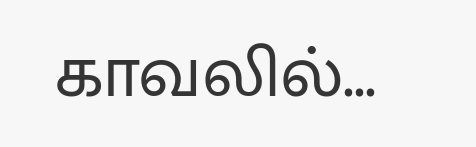காவலில்...